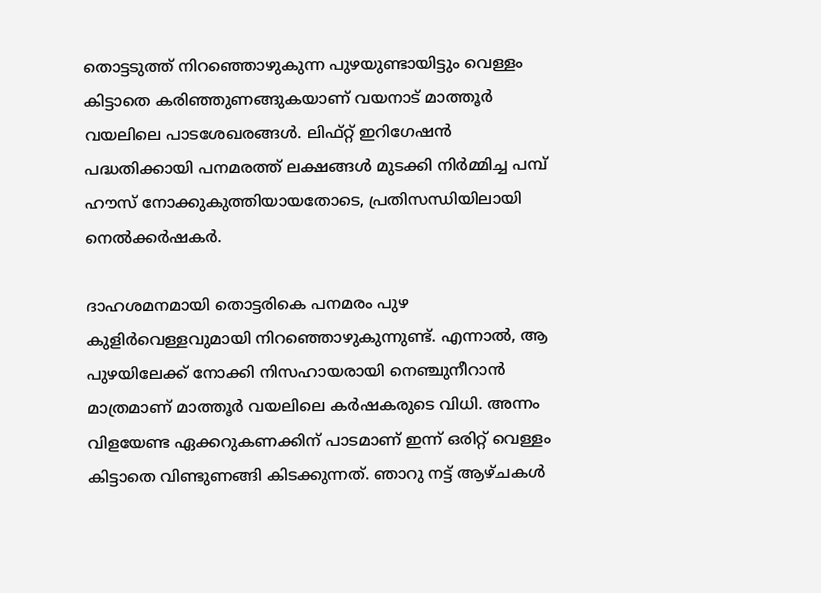തൊട്ടടുത്ത് നിറഞ്ഞൊഴുകുന്ന പുഴയുണ്ടായിട്ടും വെള്ളം കിട്ടാതെ കരിഞ്ഞുണങ്ങുകയാണ് വയനാട് മാത്തൂർ വയലിലെ പാടശേഖരങ്ങൾ. ലിഫ്റ്റ് ഇറിഗേഷൻ പദ്ധതിക്കായി പനമരത്ത് ലക്ഷങ്ങൾ മുടക്കി നിർമ്മിച്ച പമ്പ് ഹൗസ് നോക്കുകുത്തിയായതോടെ, പ്രതിസന്ധിയിലായി നെൽക്കർഷകർ.

ദാഹശമനമായി തൊട്ടരികെ പനമരം പുഴ കുളിർവെള്ളവുമായി നിറഞ്ഞൊഴുകുന്നുണ്ട്. എന്നാൽ, ആ പുഴയിലേക്ക് നോക്കി നിസഹായരായി നെഞ്ചുനീറാൻ മാത്രമാണ് മാത്തൂർ വയലിലെ കർഷകരുടെ വിധി. അന്നം വിളയേണ്ട ഏക്കറുകണക്കിന് പാടമാണ് ഇന്ന് ഒരിറ്റ് വെള്ളം കിട്ടാതെ വിണ്ടുണങ്ങി കിടക്കുന്നത്. ഞാറു നട്ട് ആഴ്ചകൾ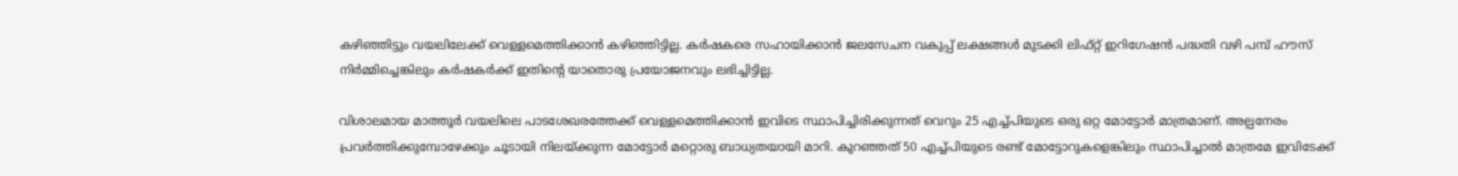കഴിഞ്ഞിട്ടും വയലിലേക്ക് വെള്ളമെത്തിക്കാൻ കഴിഞ്ഞിട്ടില്ല. കർഷകരെ സഹായിക്കാൻ ജലസേചന വകുപ്പ് ലക്ഷങ്ങൾ മുടക്കി ലിഫ്റ്റ് ഇറിഗേഷൻ പദ്ധതി വഴി പമ്പ് ഹൗസ് നിർമ്മിച്ചെങ്കിലും കർഷകർക്ക് ഇതിന്‍റെ യാതൊരു പ്രയോജനവും ലഭിച്ചിട്ടില്ല.

വിശാലമായ മാത്തൂർ വയലിലെ പാടശേഖരത്തേക്ക് വെള്ളമെത്തിക്കാൻ ഇവിടെ സ്ഥാപിച്ചിരിക്കുന്നത് വെറും 25 എച്ച്പിയുടെ ഒരു ഒറ്റ മോട്ടോർ മാത്രമാണ്. അല്പനേരം പ്രവർത്തിക്കുമ്പോഴേക്കും ചൂടായി നിലയ്ക്കുന്ന മോട്ടോർ മറ്റൊരു ബാധ്യതയായി മാറി. കുറഞ്ഞത് 50 എച്ച്പിയുടെ രണ്ട് മോട്ടോറുകളെങ്കിലും സ്ഥാപിച്ചാൽ മാത്രമേ ഇവിടേക്ക്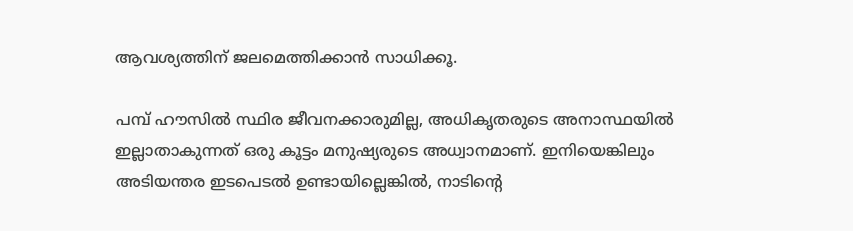ആവശ്യത്തിന് ജലമെത്തിക്കാൻ സാധിക്കൂ.

പമ്പ് ഹൗസിൽ സ്ഥിര ജീവനക്കാരുമില്ല, അധികൃതരുടെ അനാസ്ഥയിൽ ഇല്ലാതാകുന്നത് ഒരു കൂട്ടം മനുഷ്യരുടെ അധ്വാനമാണ്. ഇനിയെങ്കിലും അടിയന്തര ഇടപെടൽ ഉണ്ടായില്ലെങ്കിൽ, നാടിന്‍റെ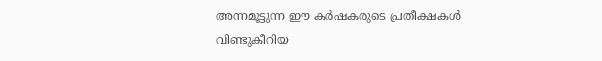അന്നമൂട്ടുന്ന ഈ കർഷകരുടെ പ്രതീക്ഷകൾ വിണ്ടുകീറിയ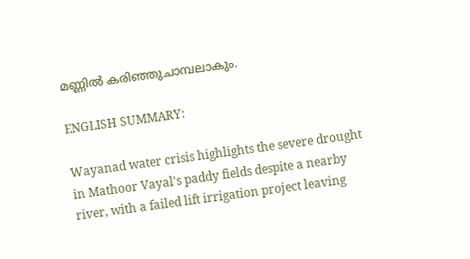മണ്ണിൽ കരിഞ്ഞുചാമ്പലാകും.

ENGLISH SUMMARY:

Wayanad water crisis highlights the severe drought in Mathoor Vayal's paddy fields despite a nearby river, with a failed lift irrigation project leaving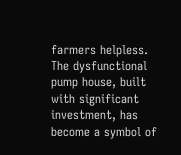farmers helpless. The dysfunctional pump house, built with significant investment, has become a symbol of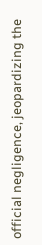official negligence, jeopardizing the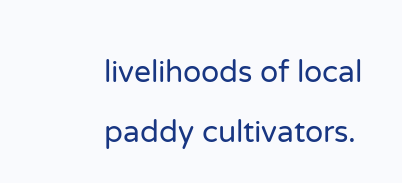livelihoods of local paddy cultivators.